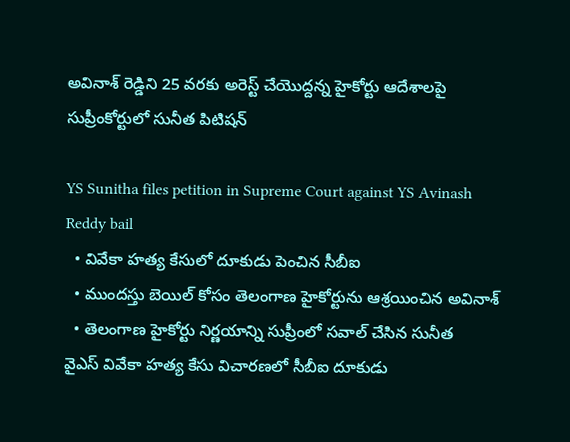అవినాశ్ రెడ్డిని 25 వరకు అరెస్ట్ చేయొద్దన్న హైకోర్టు ఆదేశాలపై సుప్రీంకోర్టులో సునీత పిటిషన్

YS Sunitha files petition in Supreme Court against YS Avinash Reddy bail
  • వివేకా హత్య కేసులో దూకుడు పెంచిన సీబీఐ
  • ముందస్తు బెయిల్ కోసం తెలంగాణ హైకోర్టును ఆశ్రయించిన అవినాశ్
  • తెలంగాణ హైకోర్టు నిర్ణయాన్ని సుప్రీంలో సవాల్ చేసిన సునీత
వైఎస్ వివేకా హత్య కేసు విచారణలో సీబీఐ దూకుడు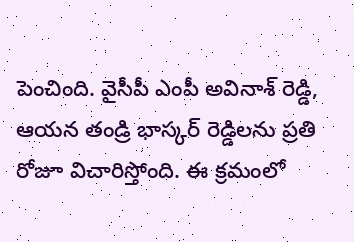పెంచింది. వైసీపీ ఎంపీ అవినాశ్ రెడ్డి, ఆయన తండ్రి భాస్కర్ రెడ్డిలను ప్రతి రోజూ విచారిస్తోంది. ఈ క్రమంలో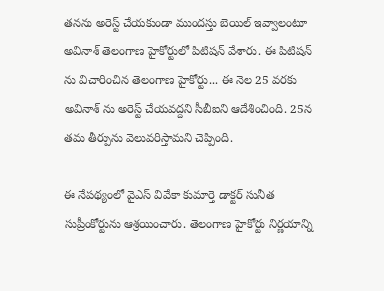తనను అరెస్ట్ చేయకుండా ముందస్తు బెయిల్ ఇవ్వాలంటూ అవినాశ్ తెలంగాణ హైకోర్టులో పిటిషన్ వేశారు. ఈ పిటిషన్ ను విచారించిన తెలంగాణ హైకోర్టు... ఈ నెల 25 వరకు అవినాశ్ ను అరెస్ట్ చేయవద్దని సీబీఐని ఆదేశించింది. 25న తమ తీర్పును వెలువరిస్తామని చెప్పింది.

ఈ నేపథ్యంలో వైఎస్ వివేకా కుమార్తె డాక్టర్ సునీత సుప్రీంకోర్టును ఆశ్రయించారు. తెలంగాణ హైకోర్టు నిర్ణయాన్ని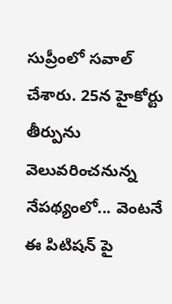సుప్రీంలో సవాల్ చేశారు. 25న హైకోర్టు తీర్పును వెలువరించనున్న నేపథ్యంలో... వెంటనే ఈ పిటిషన్ పై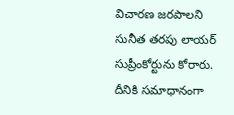విచారణ జరపాలని సునీత తరపు లాయర్ సుప్రీంకోర్టును కోరారు. దీనికి సమాధానంగా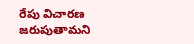రేపు విచారణ జరుపుతామని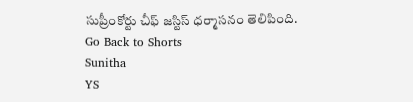సుప్రీంకోర్టు చీఫ్ జస్టిస్ ధర్మాసనం తెలిపింది.
Go Back to Shorts
Sunitha
YS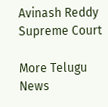Avinash Reddy
Supreme Court

More Telugu News